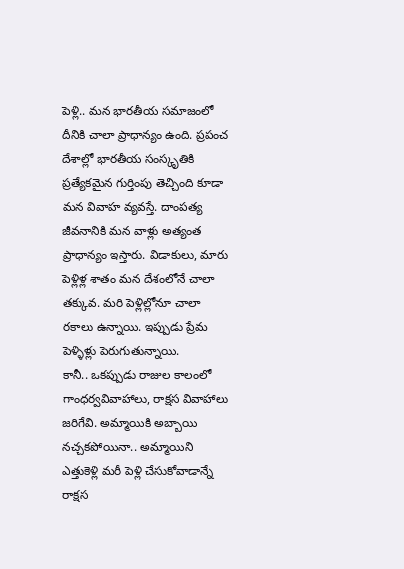పెళ్లి.. మన భారతీయ సమాజంలో దీనికి చాలా ప్రాధాన్యం ఉంది. ప్రపంచ దేశాల్లో భారతీయ సంస్కృతికి ప్రత్యేకమైన గుర్తింపు తెచ్చింది కూడా మన వివాహ వ్యవస్తే. దాంపత్య జీవనానికి మన వాళ్లు అత్యంత ప్రాధాన్యం ఇస్తారు. విడాకులు, మారు పెళ్లిళ్ల శాతం మన దేశంలోనే చాలా తక్కువ. మరి పెళ్లిల్లోనూ చాలా రకాలు ఉన్నాయి. ఇప్పుడు ప్రేమ పెళ్ళిళ్లు పెరుగుతున్నాయి.
కానీ.. ఒకప్పుడు రాజుల కాలంలో గాంధర్వవివాహాలు, రాక్షస వివాహాలు జరిగేవి. అమ్మాయికి అబ్బాయి నచ్చకపోయినా.. అమ్మాయిని ఎత్తుకెళ్లి మరీ పెళ్లి చేసుకోవాడాన్నే రాక్షస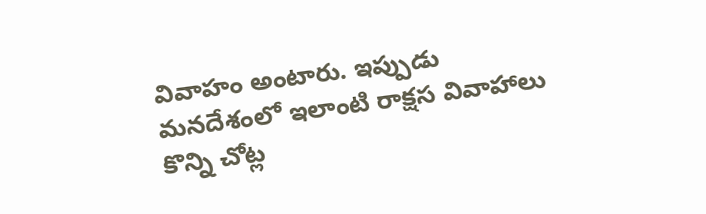వివాహం అంటారు. ఇప్పుడు మనదేశంలో ఇలాంటి రాక్షస వివాహాలు కొన్ని చోట్ల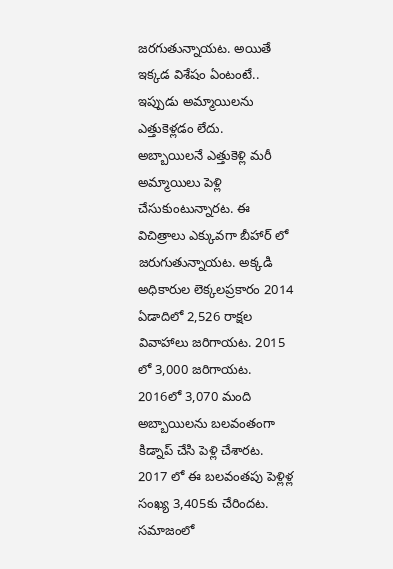జరగుతున్నాయట. అయితే ఇక్కడ విశేషం ఏంటంటే.. ఇప్పుడు అమ్మాయిలను ఎత్తుకెళ్లడం లేదు.
అబ్బాయిలనే ఎత్తుకెళ్లి మరీ అమ్మాయిలు పెళ్లి చేసుకుంటున్నారట. ఈ విచిత్రాలు ఎక్కువగా బీహార్ లో జరుగుతున్నాయట. అక్కడి అధికారుల లెక్కలప్రకారం 2014 ఏడాదిలో 2,526 రాక్షల వివాహాలు జరిగాయట. 2015 లో 3,000 జరిగాయట. 2016లో 3,070 మంది అబ్బాయిలను బలవంతంగా కిడ్నాప్ చేసి పెళ్లి చేశారట. 2017 లో ఈ బలవంతపు పెళ్లిళ్ల సంఖ్య 3,405కు చేరిందట.
సమాజంలో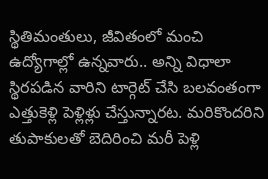స్థితిమంతులు, జీవితంలో మంచి ఉద్యోగాల్లో ఉన్నవారు.. అన్ని విధాలా స్థిరపడిన వారిని టార్గెట్ చేసి బలవంతంగా ఎత్తుకెళ్లి పెళ్లిళ్లు చేస్తున్నారట. మరికొందరిని తుపాకులతో బెదిరించి మరీ పెళ్లి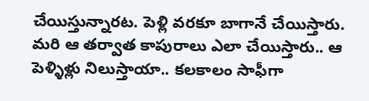చేయిస్తున్నారట. పెళ్లి వరకూ బాగానే చేయిస్తారు. మరి ఆ తర్వాత కాపురాలు ఎలా చేయిస్తారు.. ఆ పెళ్ళిళ్లు నిలుస్తాయా.. కలకాలం సాఫీగా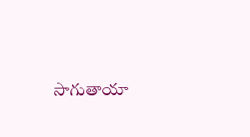సాగుతాయా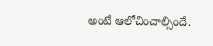అంటే ఆలోచించాల్సిందే.